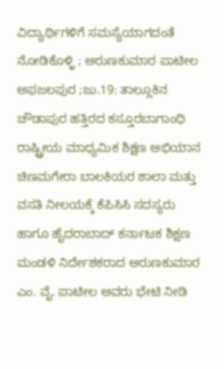ವಿದ್ಯಾರ್ಥಿಗಳಿಗೆ ಸಮಸ್ಯೆಯಾಗದಂತೆ ನೋಡಿಕೊಳ್ಳಿ ; ಅರುಣಕುಮಾರ ಪಾಟೀಲ
ಅಫಜಲಪುರ ;ಜು.19: ತಾಲ್ಲೂಕಿನ ಚೌಡಾಪುರ ಹತ್ತಿರದ ಕಸ್ತೂರಬಾಗಾಂಧಿ ರಾಷ್ಟ್ರೀಯ ಮಾಧ್ಯಮಿಕ ಶಿಕ್ಷಣ ಅಭಿಯಾನ ಚಿಣಮಗೇರಾ ಬಾಲಕಿಯರ ಶಾಲಾ ಮತ್ತು ವಸತಿ ನೀಲಯಕ್ಕೆ ಕೆಪಿಸಿಸಿ ಸದಸ್ಯರು ಹಾಗೂ ಹೈದರಾಬಾದ್ ಕರ್ನಾಟಕ ಶಿಕ್ಷಣ ಮಂಡಳಿ ನಿರ್ದೇಶಕರಾದ ಅರುಣಕುಮಾರ ಎಂ. ವೈ. ಪಾಟೀಲ ಅವರು ಭೇಟಿ ನೀಡಿ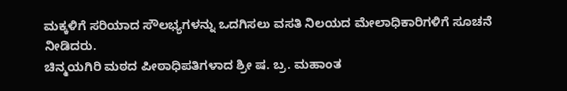ಮಕ್ಕಳಿಗೆ ಸರಿಯಾದ ಸೌಲಭ್ಯಗಳನ್ನು ಒದಗಿಸಲು ವಸತಿ ನಿಲಯದ ಮೇಲಾಧಿಕಾರಿಗಳಿಗೆ ಸೂಚನೆ ನೀಡಿದರು.
ಚಿನ್ಮಯಗಿರಿ ಮಠದ ಪೀಠಾಧಿಪತಿಗಳಾದ ಶ್ರೀ ಷ. ಬ್ರ. ಮಹಾಂತ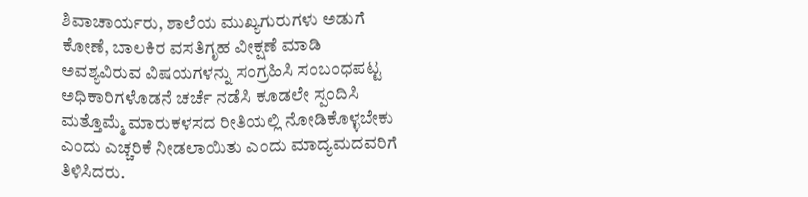ಶಿವಾಚಾರ್ಯರು, ಶಾಲೆಯ ಮುಖ್ಯಗುರುಗಳು ಅಡುಗೆ ಕೋಣೆ, ಬಾಲಕಿರ ವಸತಿಗೃಹ ವೀಕ್ಷಣೆ ಮಾಡಿ ಅವಶ್ಯವಿರುವ ವಿಷಯಗಳನ್ನು ಸಂಗ್ರಹಿಸಿ ಸಂಬಂಧಪಟ್ಟ ಅಧಿಕಾರಿಗಳೊಡನೆ ಚರ್ಚೆ ನಡೆಸಿ ಕೂಡಲೇ ಸ್ಪಂದಿಸಿ ಮತ್ತೊಮ್ಮೆ ಮಾರುಕಳಸದ ರೀತಿಯಲ್ಲಿ ನೋಡಿಕೊಳ್ಳಬೇಕು ಎಂದು ಎಚ್ಚರಿಕೆ ನೀಡಲಾಯಿತು ಎಂದು ಮಾದ್ಯಮದವರಿಗೆ ತಿಳಿಸಿದರು.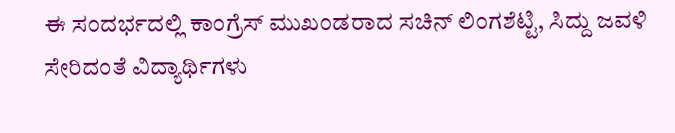ಈ ಸಂದರ್ಭದಲ್ಲಿ ಕಾಂಗ್ರೆಸ್ ಮುಖಂಡರಾದ ಸಚಿನ್ ಲಿಂಗಶೆಟ್ಟಿ, ಸಿದ್ದು ಜವಳಿ ಸೇರಿದಂತೆ ವಿದ್ಯಾರ್ಥಿಗಳು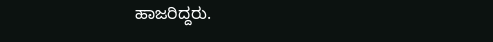ಹಾಜರಿದ್ದರು.